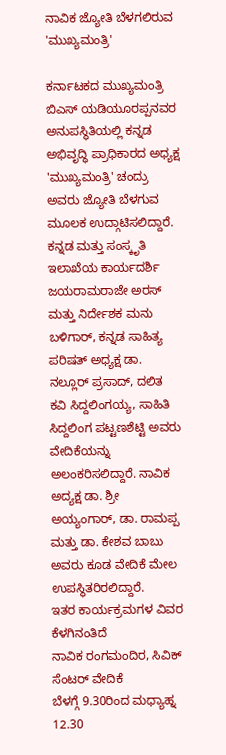ನಾವಿಕ ಜ್ಯೋತಿ ಬೆಳಗಲಿರುವ 'ಮುಖ್ಯಮಂತ್ರಿ'

ಕರ್ನಾಟಕದ ಮುಖ್ಯಮಂತ್ರಿ ಬಿಎಸ್ ಯಡಿಯೂರಪ್ಪನವರ ಅನುಪಸ್ಥಿತಿಯಲ್ಲಿ ಕನ್ನಡ ಅಭಿವೃದ್ಧಿ ಪ್ರಾಧಿಕಾರದ ಅಧ್ಯಕ್ಷ 'ಮುಖ್ಯಮಂತ್ರಿ' ಚಂದ್ರು ಅವರು ಜ್ಯೋತಿ ಬೆಳಗುವ ಮೂಲಕ ಉದ್ಗಾಟಿಸಲಿದ್ದಾರೆ. ಕನ್ನಡ ಮತ್ತು ಸಂಸ್ಕೃತಿ ಇಲಾಖೆಯ ಕಾರ್ಯದರ್ಶಿ ಜಯರಾಮರಾಜೇ ಅರಸ್ ಮತ್ತು ನಿರ್ದೇಶಕ ಮನು ಬಳಿಗಾರ್, ಕನ್ನಡ ಸಾಹಿತ್ಯ ಪರಿಷತ್ ಅಧ್ಯಕ್ಷ ಡಾ. ನಲ್ಲೂರ್ ಪ್ರಸಾದ್, ದಲಿತ ಕವಿ ಸಿದ್ದಲಿಂಗಯ್ಯ, ಸಾಹಿತಿ ಸಿದ್ದಲಿಂಗ ಪಟ್ಟಣಶೆಟ್ಟಿ ಅವರು ವೇದಿಕೆಯನ್ನು ಅಲಂಕರಿಸಲಿದ್ದಾರೆ. ನಾವಿಕ ಅದ್ಯಕ್ಷ ಡಾ. ಶ್ರೀ ಅಯ್ಯಂಗಾರ್, ಡಾ. ರಾಮಪ್ಪ ಮತ್ತು ಡಾ. ಕೇಶವ ಬಾಬು ಅವರು ಕೂಡ ವೇದಿಕೆ ಮೇಲ ಉಪಸ್ಥಿತರಿರಲಿದ್ದಾರೆ.
ಇತರ ಕಾರ್ಯಕ್ರಮಗಳ ವಿವರ ಕೆಳಗಿನಂತಿದೆ
ನಾವಿಕ ರಂಗಮಂದಿರ, ಸಿವಿಕ್ ಸೆಂಟರ್ ವೇದಿಕೆ
ಬೆಳಗ್ಗೆ 9.30ರಿಂದ ಮಧ್ಯಾಹ್ನ 12.30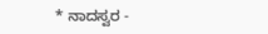* ನಾದಸ್ವರ -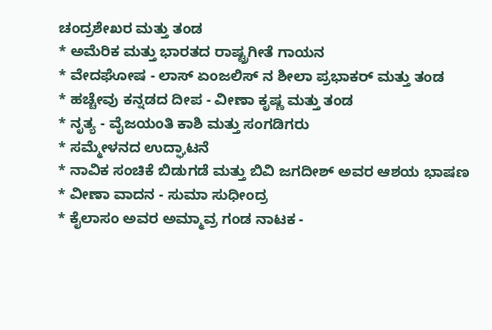ಚಂದ್ರಶೇಖರ ಮತ್ತು ತಂಡ
* ಅಮೆರಿಕ ಮತ್ತು ಭಾರತದ ರಾಷ್ಟ್ರಗೀತೆ ಗಾಯನ
* ವೇದಘೋಷ - ಲಾಸ್ ಏಂಜಲಿಸ್ ನ ಶೀಲಾ ಪ್ರಭಾಕರ್ ಮತ್ತು ತಂಡ
* ಹಚ್ಚೇವು ಕನ್ನಡದ ದೀಪ - ವೀಣಾ ಕೃಷ್ಣ ಮತ್ತು ತಂಡ
* ನೃತ್ಯ - ವೈಜಯಂತಿ ಕಾಶಿ ಮತ್ತು ಸಂಗಡಿಗರು
* ಸಮ್ಮೇಳನದ ಉದ್ಘಾಟನೆ
* ನಾವಿಕ ಸಂಚಿಕೆ ಬಿಡುಗಡೆ ಮತ್ತು ಬಿವಿ ಜಗದೀಶ್ ಅವರ ಆಶಯ ಭಾಷಣ
* ವೀಣಾ ವಾದನ - ಸುಮಾ ಸುಧೀಂದ್ರ
* ಕೈಲಾಸಂ ಅವರ ಅಮ್ಮಾವ್ರ ಗಂಡ ನಾಟಕ -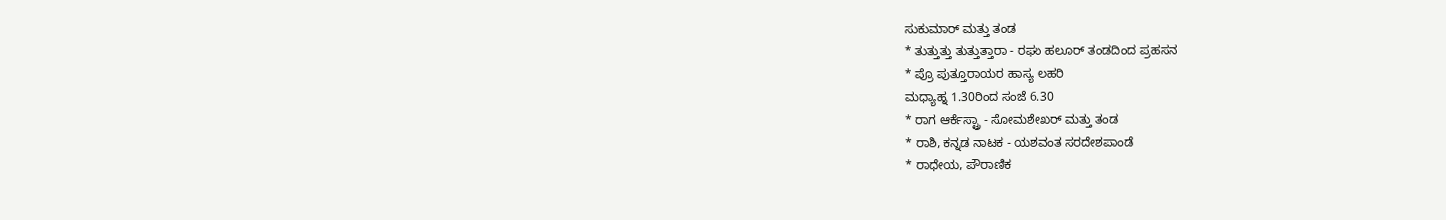ಸುಕುಮಾರ್ ಮತ್ತು ತಂಡ
* ತುತ್ತುತ್ತು ತುತ್ತುತ್ತಾರಾ - ರಘು ಹಲೂರ್ ತಂಡದಿಂದ ಪ್ರಹಸನ
* ಪ್ರೊ ಪುತ್ತೂರಾಯರ ಹಾಸ್ಯ ಲಹರಿ
ಮಧ್ಯಾಹ್ನ 1.30ರಿಂದ ಸಂಜೆ 6.30
* ರಾಗ ಆರ್ಕೆಸ್ಟ್ರಾ - ಸೋಮಶೇಖರ್ ಮತ್ತು ತಂಡ
* ರಾಶಿ, ಕನ್ನಡ ನಾಟಕ - ಯಶವಂತ ಸರದೇಶಪಾಂಡೆ
* ರಾಧೇಯ, ಪೌರಾಣಿಕ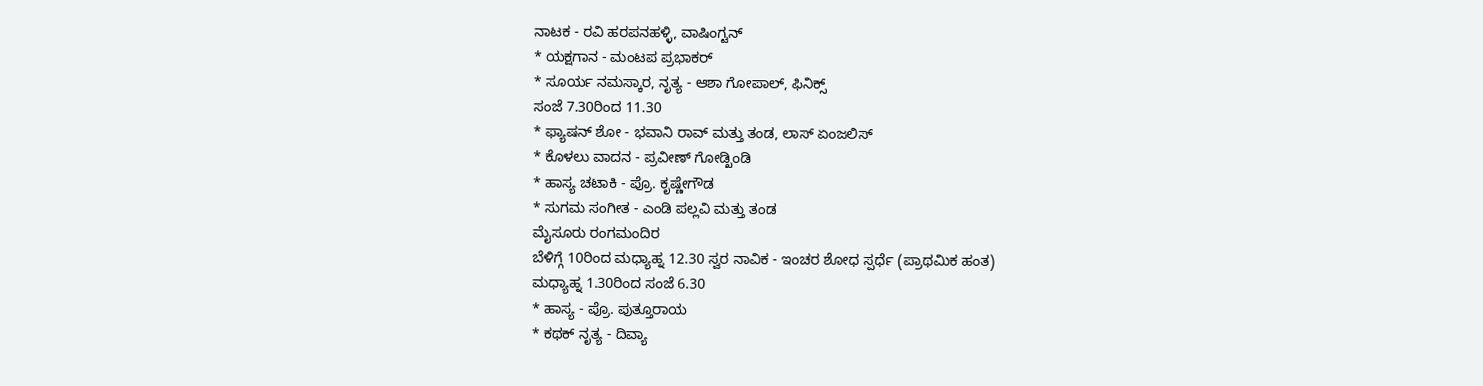ನಾಟಕ - ರವಿ ಹರಪನಹಳ್ಳಿ, ವಾಷಿಂಗ್ಟನ್
* ಯಕ್ಷಗಾನ - ಮಂಟಪ ಪ್ರಭಾಕರ್
* ಸೂರ್ಯ ನಮಸ್ಕಾರ, ನೃತ್ಯ - ಆಶಾ ಗೋಪಾಲ್, ಫಿನಿಕ್ಸ್
ಸಂಜೆ 7.30ರಿಂದ 11.30
* ಫ್ಯಾಷನ್ ಶೋ - ಭವಾನಿ ರಾವ್ ಮತ್ತು ತಂಡ, ಲಾಸ್ ಏಂಜಲಿಸ್
* ಕೊಳಲು ವಾದನ - ಪ್ರವೀಣ್ ಗೋಡ್ಖಿಂಡಿ
* ಹಾಸ್ಯ ಚಟಾಕಿ - ಪ್ರೊ. ಕೃಷ್ಣೇಗೌಡ
* ಸುಗಮ ಸಂಗೀತ - ಎಂಡಿ ಪಲ್ಲವಿ ಮತ್ತು ತಂಡ
ಮೈಸೂರು ರಂಗಮಂದಿರ
ಬೆಳಿಗ್ಗೆ 10ರಿಂದ ಮಧ್ಯಾಹ್ನ 12.30 ಸ್ವರ ನಾವಿಕ - ಇಂಚರ ಶೋಧ ಸ್ಪರ್ಧೆ (ಪ್ರಾಥಮಿಕ ಹಂತ)
ಮಧ್ಯಾಹ್ನ 1.30ರಿಂದ ಸಂಜೆ 6.30
* ಹಾಸ್ಯ - ಪ್ರೊ. ಪುತ್ತೂರಾಯ
* ಕಥಕ್ ನೃತ್ಯ - ದಿವ್ಯಾ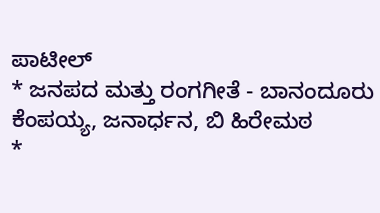ಪಾಟೀಲ್
* ಜನಪದ ಮತ್ತು ರಂಗಗೀತೆ - ಬಾನಂದೂರು ಕೆಂಪಯ್ಯ, ಜನಾರ್ಧನ, ಬಿ ಹಿರೇಮಠ
*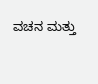ವಚನ ಮತ್ತು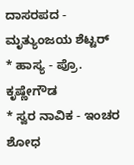ದಾಸರಪದ - ಮೃತ್ಯುಂಜಯ ಶೆಟ್ಟರ್
* ಹಾಸ್ಯ - ಪ್ರೊ. ಕೃಷ್ಣೇಗೌಡ
* ಸ್ವರ ನಾವಿಕ - ಇಂಚರ ಶೋಧ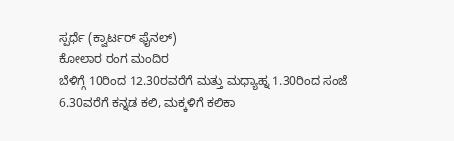ಸ್ಪರ್ಧೆ (ಕ್ವಾರ್ಟರ್ ಫೈನಲ್)
ಕೋಲಾರ ರಂಗ ಮಂದಿರ
ಬೆಳಿಗ್ಗೆ 10ರಿಂದ 12.30ರವರೆಗೆ ಮತ್ತು ಮಧ್ಯಾಹ್ನ 1.30ರಿಂದ ಸಂಜೆ 6.30ವರೆಗೆ ಕನ್ನಡ ಕಲಿ, ಮಕ್ಕಳಿಗೆ ಕಲಿಕಾ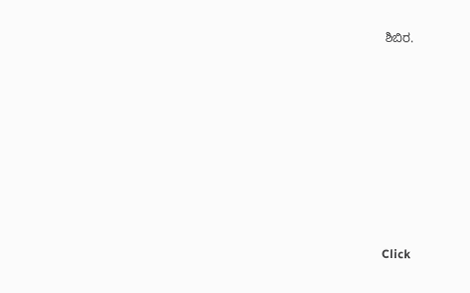ಶಿಬಿರ.











Click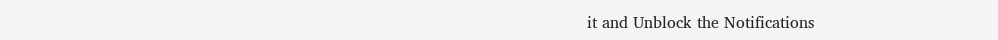it and Unblock the Notifications